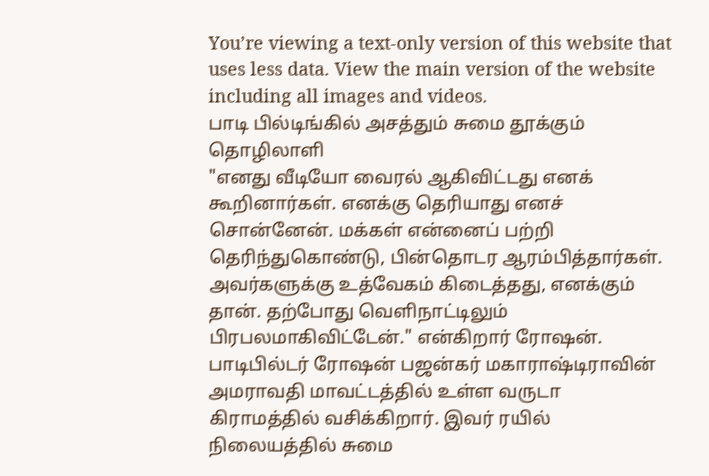You’re viewing a text-only version of this website that uses less data. View the main version of the website including all images and videos.
பாடி பில்டிங்கில் அசத்தும் சுமை தூக்கும் தொழிலாளி
"எனது வீடியோ வைரல் ஆகிவிட்டது எனக் கூறினார்கள். எனக்கு தெரியாது எனச் சொன்னேன். மக்கள் என்னைப் பற்றி தெரிந்துகொண்டு, பின்தொடர ஆரம்பித்தார்கள். அவர்களுக்கு உத்வேகம் கிடைத்தது, எனக்கும் தான். தற்போது வெளிநாட்டிலும் பிரபலமாகிவிட்டேன்." என்கிறார் ரோஷன்.
பாடிபில்டர் ரோஷன் பஜன்கர் மகாராஷ்டிராவின் அமராவதி மாவட்டத்தில் உள்ள வருடா கிராமத்தில் வசிக்கிறார். இவர் ரயில் நிலையத்தில் சுமை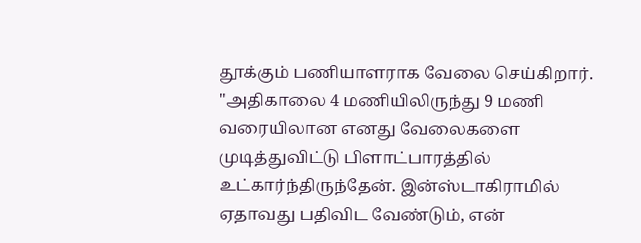தூக்கும் பணியாளராக வேலை செய்கிறார்.
"அதிகாலை 4 மணியிலிருந்து 9 மணி வரையிலான எனது வேலைகளை முடித்துவிட்டு பிளாட்பாரத்தில் உட்கார்ந்திருந்தேன். இன்ஸ்டாகிராமில் ஏதாவது பதிவிட வேண்டும், என்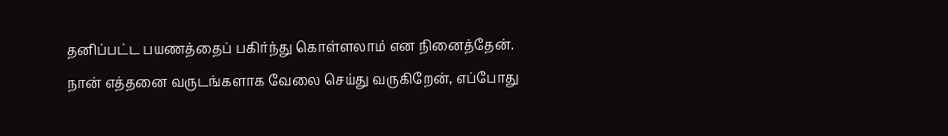தனிப்பட்ட பயணத்தைப் பகிர்ந்து கொள்ளலாம் என நினைத்தேன்.
நான் எத்தனை வருடங்களாக வேலை செய்து வருகிறேன், எப்போது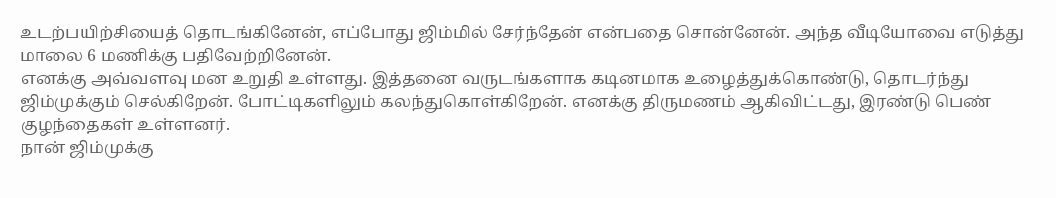உடற்பயிற்சியைத் தொடங்கினேன், எப்போது ஜிம்மில் சேர்ந்தேன் என்பதை சொன்னேன். அந்த வீடியோவை எடுத்து மாலை 6 மணிக்கு பதிவேற்றினேன்.
எனக்கு அவ்வளவு மன உறுதி உள்ளது. இத்தனை வருடங்களாக கடினமாக உழைத்துக்கொண்டு, தொடர்ந்து ஜிம்முக்கும் செல்கிறேன். போட்டிகளிலும் கலந்துகொள்கிறேன். எனக்கு திருமணம் ஆகிவிட்டது, இரண்டு பெண் குழந்தைகள் உள்ளனர்.
நான் ஜிம்முக்கு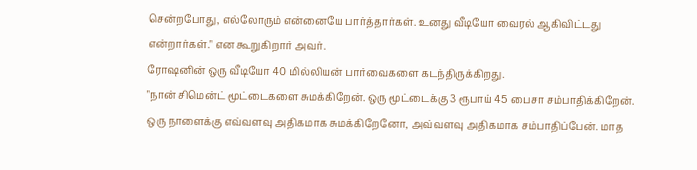சென்றபோது, எல்லோரும் என்னையே பார்த்தார்கள். உனது வீடியோ வைரல் ஆகிவிட்டது என்றார்கள்." என கூறுகிறார் அவர்.
ரோஷனின் ஒரு வீடியோ 40 மில்லியன் பார்வைகளை கடந்திருக்கிறது.
"நான் சிமென்ட் மூட்டைகளை சுமக்கிறேன். ஒரு மூட்டைக்கு 3 ரூபாய் 45 பைசா சம்பாதிக்கிறேன். ஒரு நாளைக்கு எவ்வளவு அதிகமாக சுமக்கிறேனோ, அவ்வளவு அதிகமாக சம்பாதிப்பேன். மாத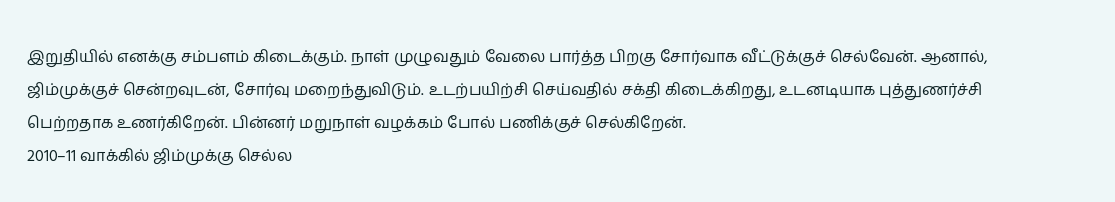இறுதியில் எனக்கு சம்பளம் கிடைக்கும். நாள் முழுவதும் வேலை பார்த்த பிறகு சோர்வாக வீட்டுக்குச் செல்வேன். ஆனால், ஜிம்முக்குச் சென்றவுடன், சோர்வு மறைந்துவிடும். உடற்பயிற்சி செய்வதில் சக்தி கிடைக்கிறது, உடனடியாக புத்துணர்ச்சி பெற்றதாக உணர்கிறேன். பின்னர் மறுநாள் வழக்கம் போல் பணிக்குச் செல்கிறேன்.
2010–11 வாக்கில் ஜிம்முக்கு செல்ல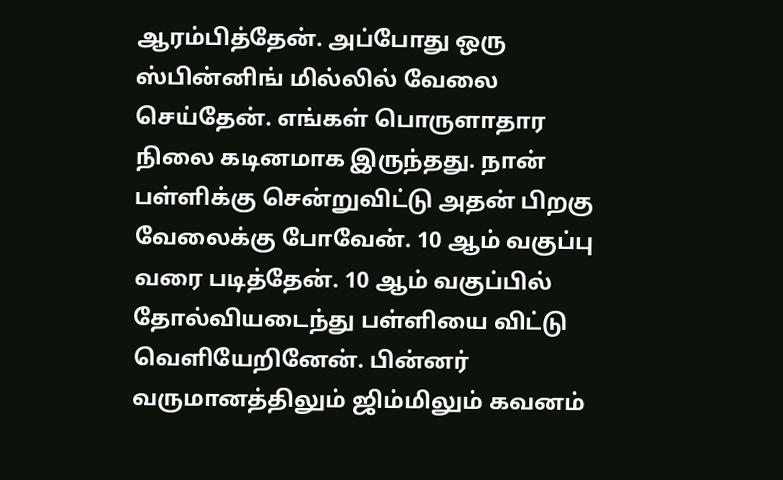ஆரம்பித்தேன். அப்போது ஒரு ஸ்பின்னிங் மில்லில் வேலை செய்தேன். எங்கள் பொருளாதார நிலை கடினமாக இருந்தது. நான் பள்ளிக்கு சென்றுவிட்டு அதன் பிறகு வேலைக்கு போவேன். 10 ஆம் வகுப்பு வரை படித்தேன். 10 ஆம் வகுப்பில் தோல்வியடைந்து பள்ளியை விட்டு வெளியேறினேன். பின்னர் வருமானத்திலும் ஜிம்மிலும் கவனம்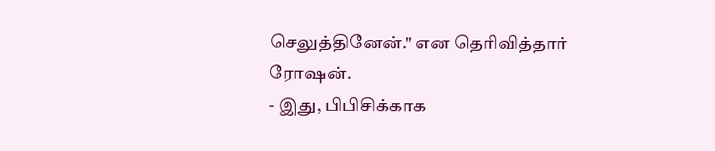செலுத்தினேன்." என தெரிவித்தார் ரோஷன்.
- இது, பிபிசிக்காக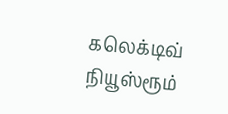கலெக்டிவ் நியூஸ்ரூம்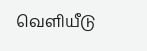வெளியீடு